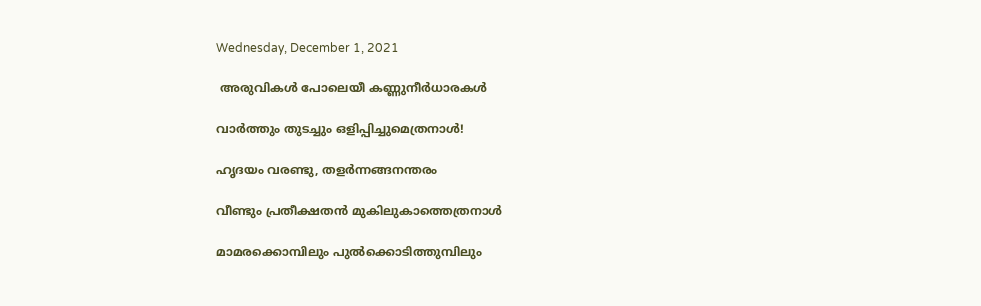Wednesday, December 1, 2021

 അരുവികൾ പോലെയീ കണ്ണുനീർധാരകൾ

വാർത്തും തുടച്ചും ഒളിപ്പിച്ചുമെത്രനാൾ!

ഹൃദയം വരണ്ടു, തളർന്നങ്ങനന്തരം

വീണ്ടും പ്രതീക്ഷതൻ മുകിലുകാത്തെത്രനാൾ

മാമരക്കൊമ്പിലും പുൽക്കൊടിത്തുമ്പിലും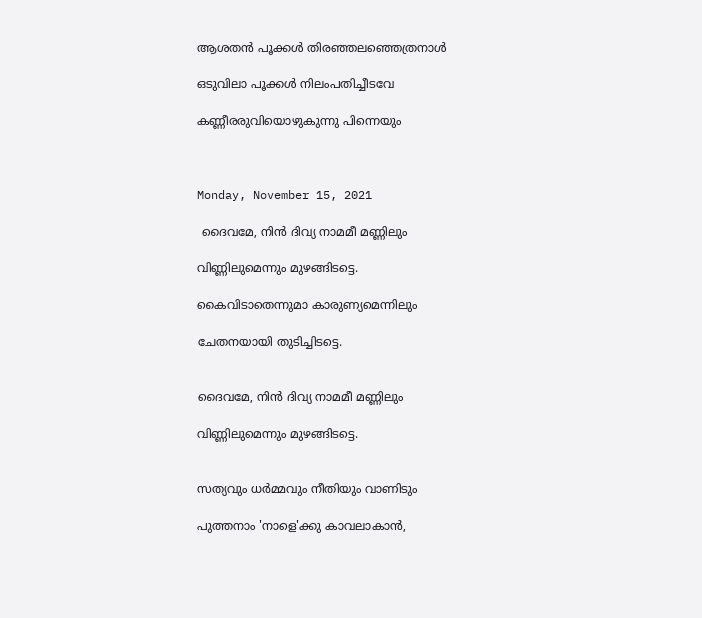ആശതൻ പൂക്കൾ തിരഞ്ഞലഞ്ഞെത്രനാൾ

ഒടുവിലാ പൂക്കൾ നിലംപതിച്ചീടവേ

കണ്ണീരരുവിയൊഴുകുന്നു പിന്നെയും



Monday, November 15, 2021

 ദൈവമേ, നിൻ ദിവ്യ നാമമീ മണ്ണിലും

വിണ്ണിലുമെന്നും മുഴങ്ങിടട്ടെ.

കൈവിടാതെന്നുമാ കാരുണ്യമെന്നിലും

ചേതനയായി തുടിച്ചിടട്ടെ.


ദൈവമേ, നിൻ ദിവ്യ നാമമീ മണ്ണിലും

വിണ്ണിലുമെന്നും മുഴങ്ങിടട്ടെ.


സത്യവും ധർമ്മവും നീതിയും വാണിടും

പുത്തനാം 'നാളെ'ക്കു കാവലാകാൻ,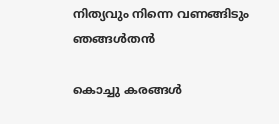നിത്യവും നിന്നെ വണങ്ങിടും ഞങ്ങൾതൻ

കൊച്ചു കരങ്ങൾ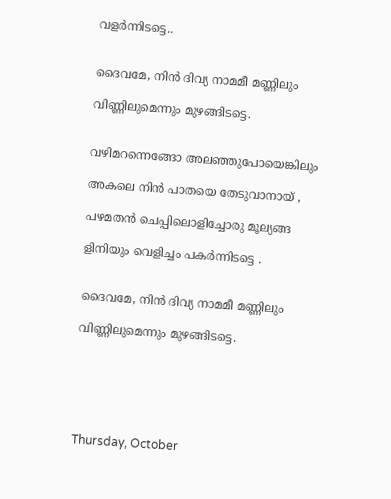വളർന്നിടട്ടെ..


ദൈവമേ, നിൻ ദിവ്യ നാമമീ മണ്ണിലും

വിണ്ണിലുമെന്നും മുഴങ്ങിടട്ടെ.


വഴിമറന്നെങ്ങോ അലഞ്ഞുപോയെങ്കിലും

അകലെ നിൻ പാതയെ തേടുവാനായ് ,

പഴമതൻ ചെപ്പിലൊളിച്ചോരു മൂല്യങ്ങ

ളിനിയും വെളിച്ചം പകർന്നിടട്ടെ .


ദൈവമേ, നിൻ ദിവ്യ നാമമീ മണ്ണിലും

വിണ്ണിലുമെന്നും മുഴങ്ങിടട്ടെ.






Thursday, October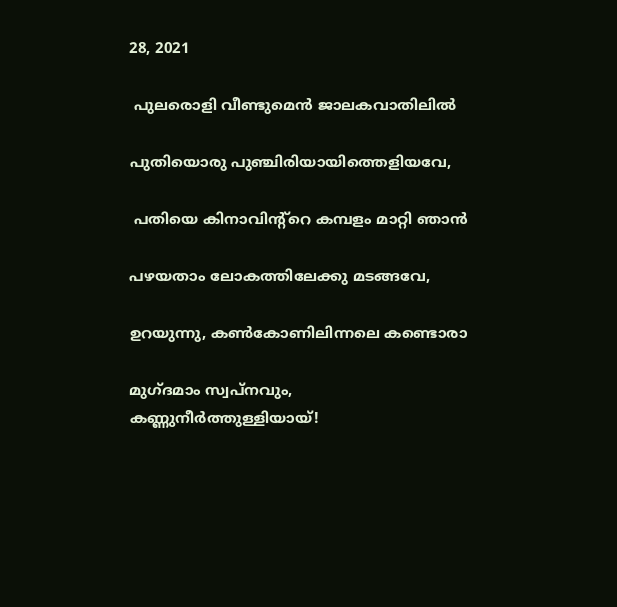28, 2021

 പുലരൊളി വീണ്ടുമെൻ ജാലകവാതിലിൽ

പുതിയൊരു പുഞ്ചിരിയായിത്തെളിയവേ,

 പതിയെ കിനാവിന്റ്റെ കമ്പളം മാറ്റി ഞാൻ

പഴയതാം ലോകത്തിലേക്കു മടങ്ങവേ,

ഉറയുന്നു, കൺകോണിലിന്നലെ കണ്ടൊരാ

മുഗ്ദമാം സ്വപ്നവും, കണ്ണുനീർത്തുള്ളിയായ്!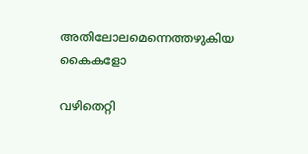അതിലോലമെന്നെത്തഴുകിയ കൈകളോ

വഴിതെറ്റി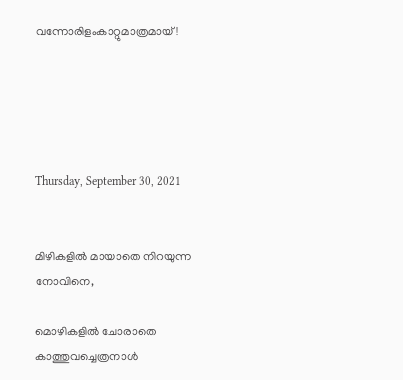വന്നോരിളംകാറ്റുമാത്രമായ്!





Thursday, September 30, 2021


മിഴികളിൽ മായാതെ നിറയുന്ന നോവിനെ,

മൊഴികളിൽ ചോരാതെ കാത്തുവച്ചെത്രനാൾ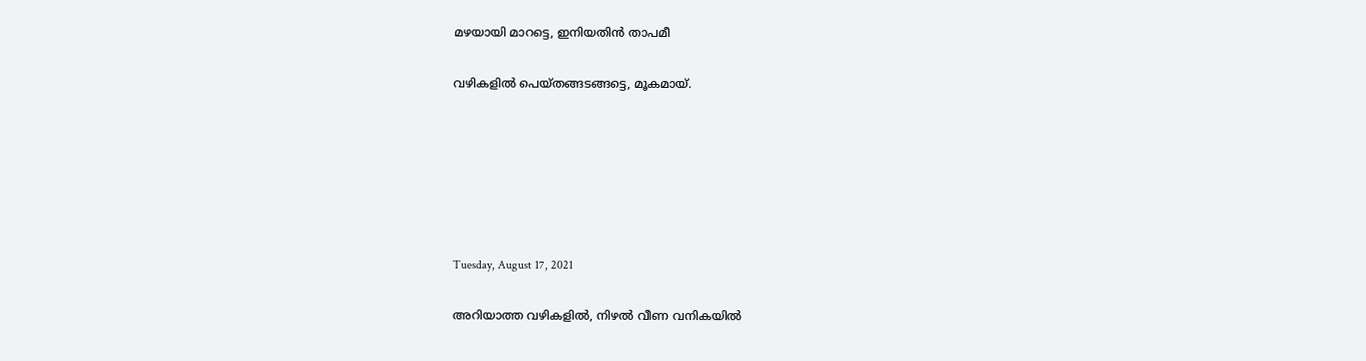മഴയായി മാറട്ടെ, ഇനിയതിൻ താപമീ

വഴികളിൽ പെയ്തങ്ങടങ്ങട്ടെ, മൂകമായ്.






Tuesday, August 17, 2021

അറിയാത്ത വഴികളിൽ, നിഴൽ വീണ വനികയിൽ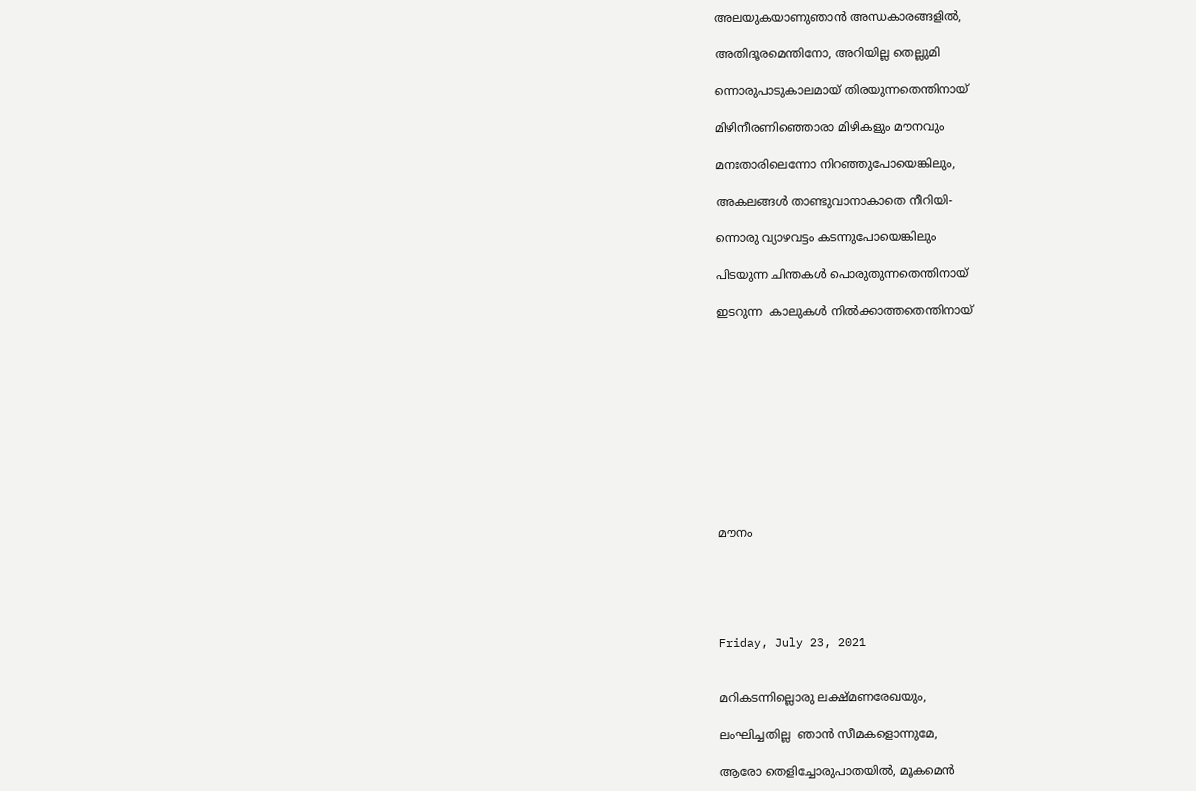അലയുകയാണുഞാൻ അന്ധകാരങ്ങളിൽ,

അതിദൂരമെന്തിനോ, അറിയില്ല തെല്ലുമി

ന്നൊരുപാടുകാലമായ് തിരയുന്നതെന്തിനായ്

മിഴിനീരണിഞ്ഞൊരാ മിഴികളും മൗനവും

മനഃതാരിലെന്നോ നിറഞ്ഞുപോയെങ്കിലും,

അകലങ്ങൾ താണ്ടുവാനാകാതെ നീറിയി-

ന്നൊരു വ്യാഴവട്ടം കടന്നുപോയെങ്കിലും

പിടയുന്ന ചിന്തകൾ പൊരുതുന്നതെന്തിനായ്

ഇടറുന്ന  കാലുകൾ നിൽക്കാത്തതെന്തിനായ്











മൗനം





Friday, July 23, 2021


മറികടന്നില്ലൊരു ലക്ഷ്മണരേഖയും,

ലംഘിച്ചതില്ല  ഞാൻ സീമകളൊന്നുമേ,

ആരോ തെളിച്ചോരുപാതയിൽ, മൂകമെൻ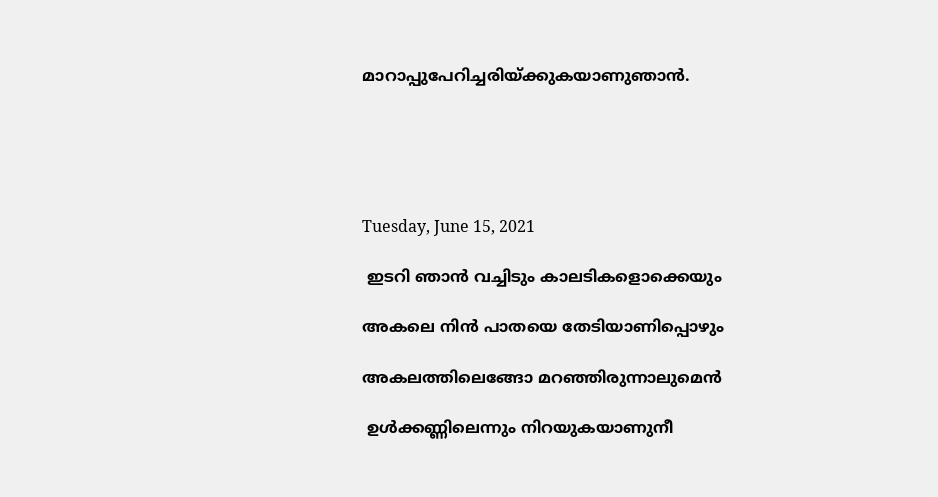മാറാപ്പുപേറിച്ചരിയ്ക്കുകയാണുഞാൻ.





Tuesday, June 15, 2021

 ഇടറി ഞാൻ വച്ചിടും കാലടികളൊക്കെയും

അകലെ നിൻ പാതയെ തേടിയാണിപ്പൊഴും

അകലത്തിലെങ്ങോ മറഞ്ഞിരുന്നാലുമെൻ

 ഉൾക്കണ്ണിലെന്നും നിറയുകയാണുനീ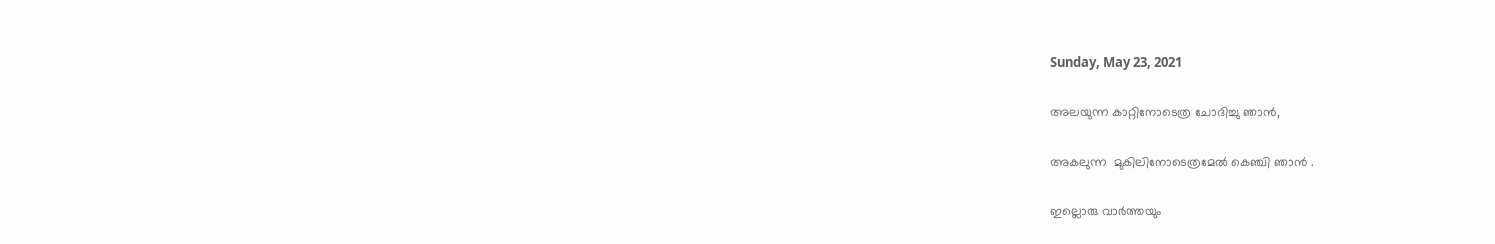Sunday, May 23, 2021

അലയുന്ന കാറ്റിനോടെത്ര ചോദിച്ചു ഞാൻ,

അകലുന്ന  മുകിലിനോടെത്രമേൽ കെഞ്ചി ഞാൻ .

ഇല്ലൊരു വാർത്തയും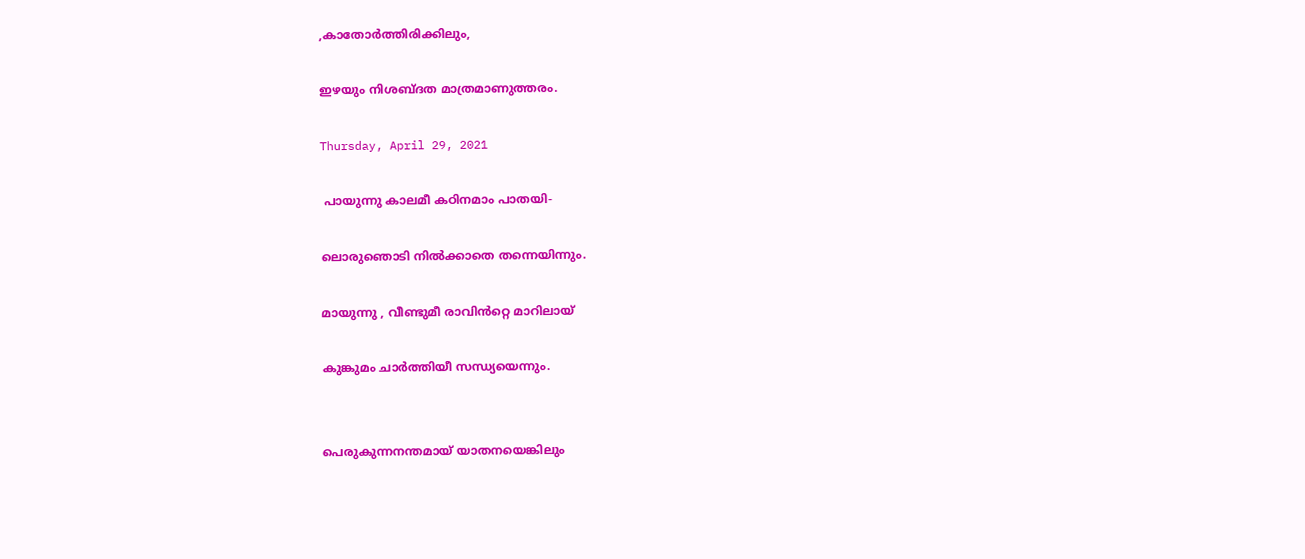,കാതോർത്തിരിക്കിലും,

ഇഴയും നിശബ്ദത മാത്രമാണുത്തരം.

Thursday, April 29, 2021

 പായുന്നു കാലമീ കഠിനമാം പാതയി-

ലൊരുഞൊടി നിൽക്കാതെ തന്നെയിന്നും.

മായുന്നു , വീണ്ടുമീ രാവിൻറ്റെ മാറിലായ്

കുങ്കുമം ചാർത്തിയീ സന്ധ്യയെന്നും.


പെരുകുന്നനന്തമായ് യാതനയെങ്കിലും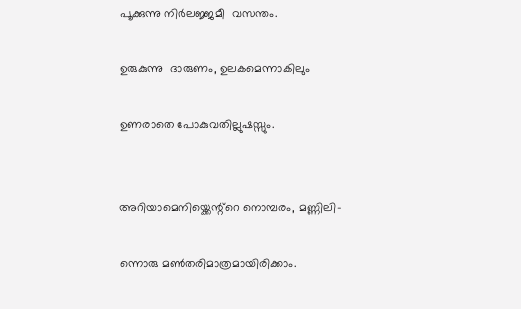പൂക്കുന്നു നിർലജ്ജമീ  വസന്തം.

ഉരുകുന്നു  ദാരുണം, ഉലകമെന്നാകിലും

ഉണരാതെ പോകുവതില്ലുഷസ്സും.


അറിയാമെനിയ്ക്കെന്റ്റെ നൊമ്പരം, മണ്ണിലി-

ന്നൊരു മൺതരിമാത്രമായിരിക്കാം.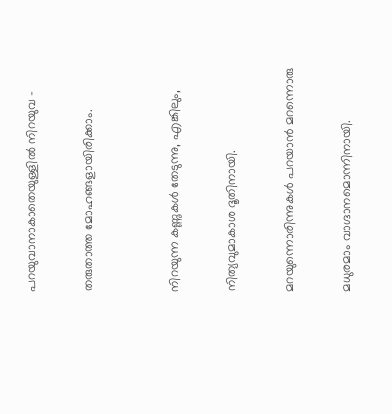പറയുവാനാകാതെയുള്ളിൽ നിറയുവ -

തരുതാത്ത മോഹങ്ങളായിരിക്കാം.


നിറയുന്ന കണ്ണുകൾ തേടുന്നു, എങ്കിലും,

നിത്യവുമാകാശ ദൂതിനായി.

മറയുന്നൊരിന്നുകൾ പറയാൻ മറന്നൊരു

മധുരമാം വാഗ്ദാനമൊന്നിനായി.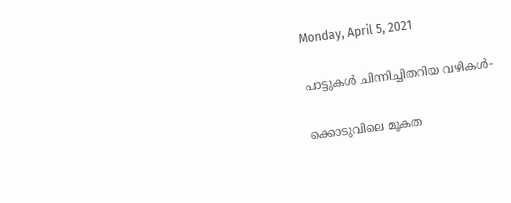Monday, April 5, 2021

പാട്ടുകൾ ചിന്നിച്ചിതറിയ വഴികൾ-

ക്കൊടുവിലെ മൂകത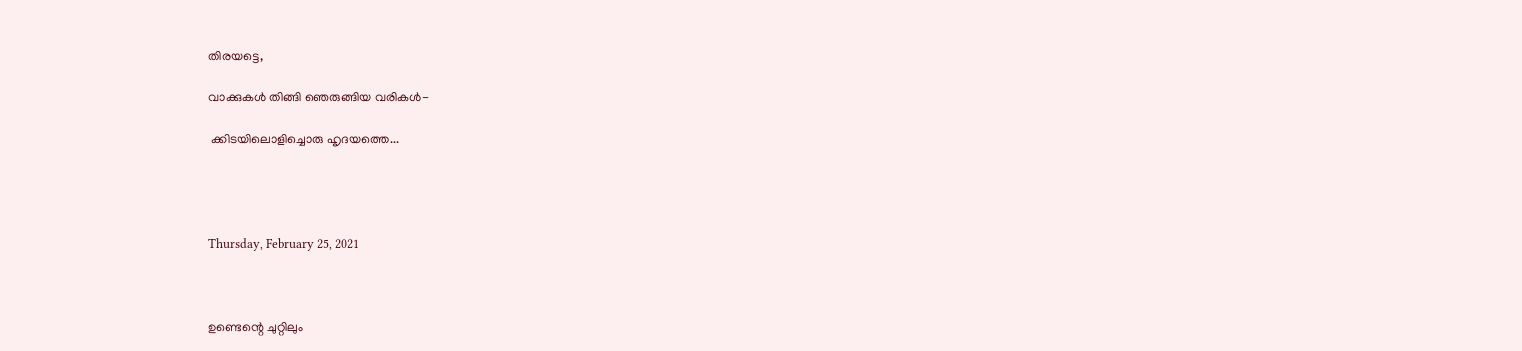തിരയട്ടെ,

വാക്കുകൾ തിങ്ങി ഞെരുങ്ങിയ വരികൾ-

 ക്കിടയിലൊളിച്ചൊരു ഹൃദയത്തെ...




Thursday, February 25, 2021



ഉണ്ടെന്റെ ചുറ്റിലും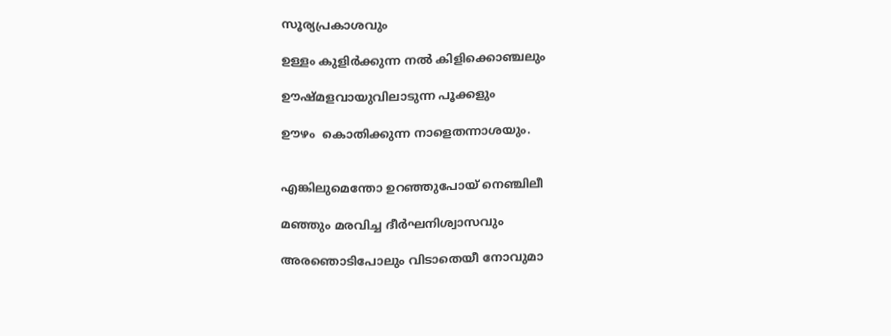സൂര്യപ്രകാശവും

ഉള്ളം കുളിർക്കുന്ന നൽ കിളിക്കൊഞ്ചലും

ഊഷ്മളവായുവിലാടുന്ന പൂക്കളും

ഊഴം  കൊതിക്കുന്ന നാളെതന്നാശയും.


എങ്കിലുമെന്തോ ഉറഞ്ഞുപോയ് നെഞ്ചിലീ

മഞ്ഞും മരവിച്ച ദീർഘനിശ്വാസവും

അരഞൊടിപോലും വിടാതെയീ നോവുമാ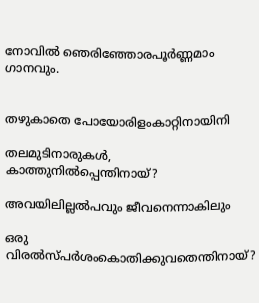നോവിൽ ഞെരിഞ്ഞോരപൂർണ്ണമാം ഗാനവും.


തഴുകാതെ പോയോരിളംകാറ്റിനായിനി

തലമുടിനാരുകൾ, കാത്തുനിൽപ്പെന്തിനായ്?

അവയിലില്ലൽപവും ജീവനെന്നാകിലും

ഒരു വിരൽസ്പർശംകൊതിക്കുവതെന്തിനായ്?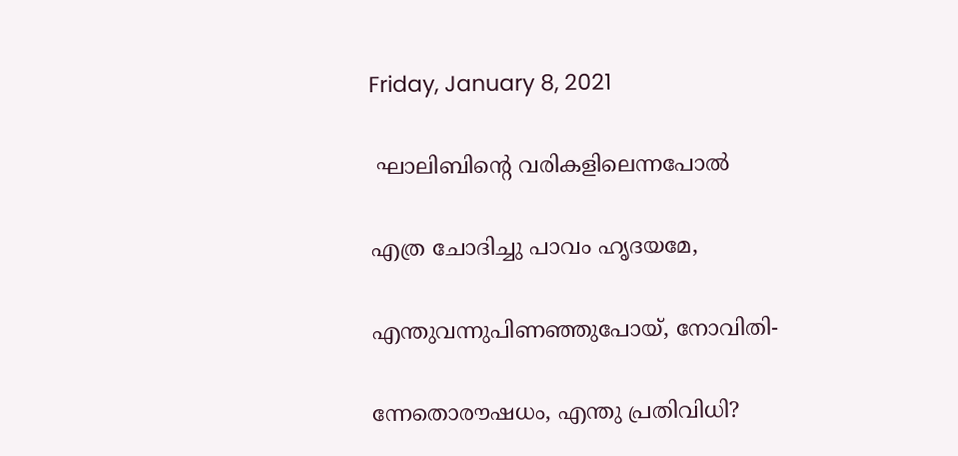Friday, January 8, 2021

 ഘാലിബിന്റെ വരികളിലെന്നപോൽ

എത്ര ചോദിച്ചു പാവം ഹൃദയമേ,

എന്തുവന്നുപിണഞ്ഞുപോയ്, നോവിതി-

ന്നേതൊരൗഷധം, എന്തു പ്രതിവിധി?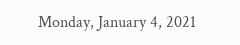Monday, January 4, 2021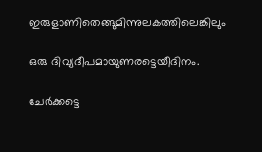ഇരുളാണിതെങ്ങുമിന്നുലകത്തിലെങ്കിലും

ഒരു ദിവ്യദീപമായുണരട്ടെയീദിനം.

ചേർക്കട്ടെ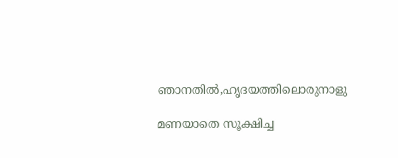ഞാനതിൽ,ഹൃദയത്തിലൊരുനാളു

മണയാതെ സൂക്ഷിച്ച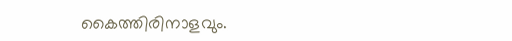കൈത്തിരിനാളവും.